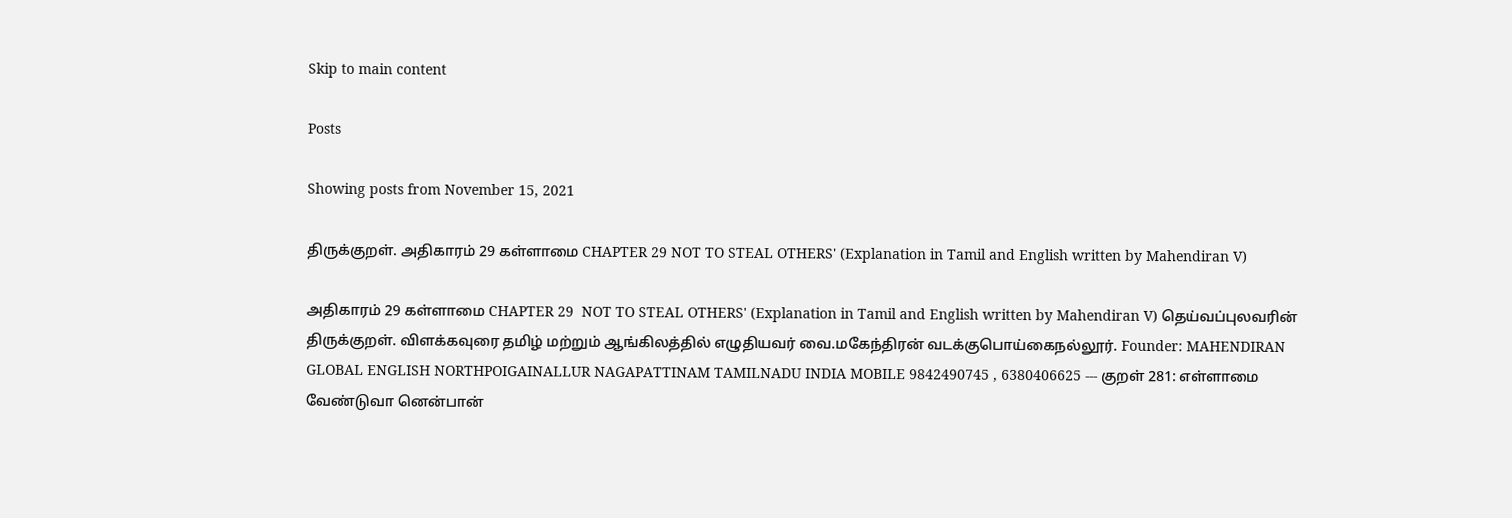Skip to main content

Posts

Showing posts from November 15, 2021

திருக்குறள். அதிகாரம் 29 கள்ளாமை CHAPTER 29 NOT TO STEAL OTHERS' (Explanation in Tamil and English written by Mahendiran V)

அதிகாரம் 29 கள்ளாமை CHAPTER 29  NOT TO STEAL OTHERS' (Explanation in Tamil and English written by Mahendiran V) தெய்வப்புலவரின் திருக்குறள். விளக்கவுரை தமிழ் மற்றும் ஆங்கிலத்தில் எழுதியவர் வை.மகேந்திரன் வடக்குபொய்கைநல்லூர். Founder: MAHENDIRAN GLOBAL ENGLISH NORTHPOIGAINALLUR NAGAPATTINAM TAMILNADU INDIA MOBILE 9842490745 , 6380406625 --- குறள் 281: எள்ளாமை வேண்டுவா னென்பான்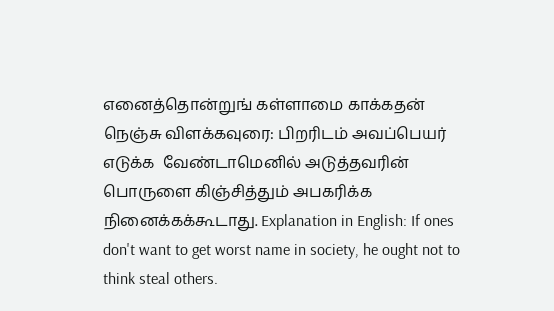எனைத்தொன்றுங் கள்ளாமை காக்கதன் நெஞ்சு விளக்கவுரை: பிறரிடம் அவப்பெயர் எடுக்க  வேண்டாமெனில் அடுத்தவரின் பொருளை கிஞ்சித்தும் அபகரிக்க நினைக்கக்கூடாது. Explanation in English: If ones don't want to get worst name in society, he ought not to think steal others.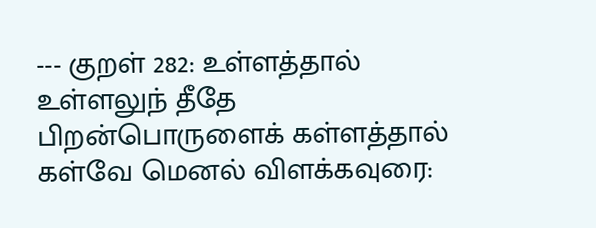--- குறள் 282: உள்ளத்தால் உள்ளலுந் தீதே பிறன்பொருளைக் கள்ளத்தால் கள்வே மெனல் விளக்கவுரை: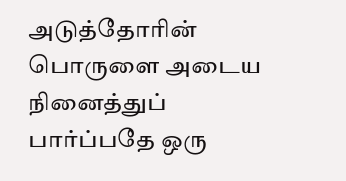அடுத்தோரின் பொருளை அடைய நினைத்துப் பார்ப்பதே ஒரு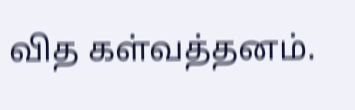வித கள்வத்தனம்.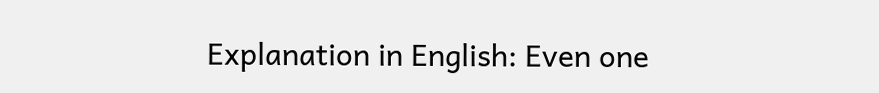Explanation in English: Even one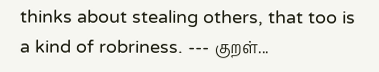thinks about stealing others, that too is a kind of robriness. --- குறள்...